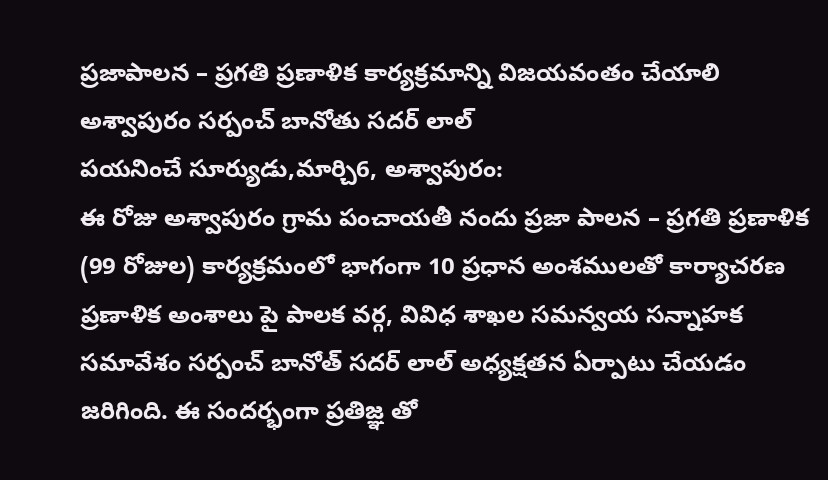ప్రజాపాలన – ప్రగతి ప్రణాళిక కార్యక్రమాన్ని విజయవంతం చేయాలి
అశ్వాపురం సర్పంచ్ బానోతు సదర్ లాల్
పయనించే సూర్యుడు,మార్చి6, అశ్వాపురం:
ఈ రోజు అశ్వాపురం గ్రామ పంచాయతీ నందు ప్రజా పాలన – ప్రగతి ప్రణాళిక (99 రోజుల) కార్యక్రమంలో భాగంగా 10 ప్రధాన అంశములతో కార్యాచరణ ప్రణాళిక అంశాలు పై పాలక వర్గ, వివిధ శాఖల సమన్వయ సన్నాహక సమావేశం సర్పంచ్ బానోత్ సదర్ లాల్ అధ్యక్షతన ఏర్పాటు చేయడం జరిగింది. ఈ సందర్భంగా ప్రతిజ్ఞ తో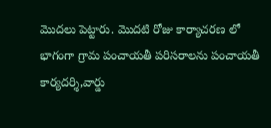మొదలు పెట్టారు. మొదటి రోజు కార్యాచరణ లో భాగంగా గ్రామ పంచాయతీ పరిసరాలను పంచాయతీ కార్యదర్శి,వార్డు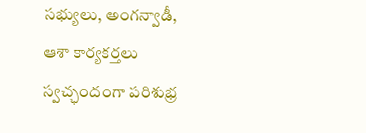సభ్యులు, అంగన్వాడీ, ఆశా కార్యకర్తలు స్వచ్ఛందంగా పరిశుభ్ర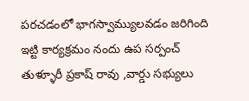పరచడంలో భాగస్వామ్యులవడం జరిగింది ఇట్టి కార్యక్రమం నందు ఉప సర్పంచ్ తుళ్ళూరీ ప్రకాష్ రావు ,వార్డు సభ్యులు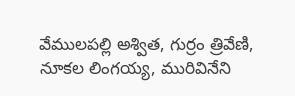వేములపల్లి అశ్విత, గుర్రం త్రివేణి, నూకల లింగయ్య, మురివినేని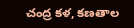చంద్ర కళ, కణతాల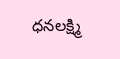ధనలక్ష్మి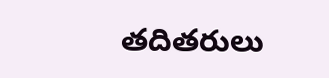తదితరులు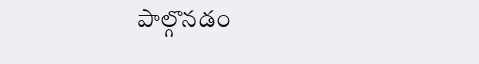పాల్గొనడం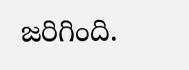జరిగింది.